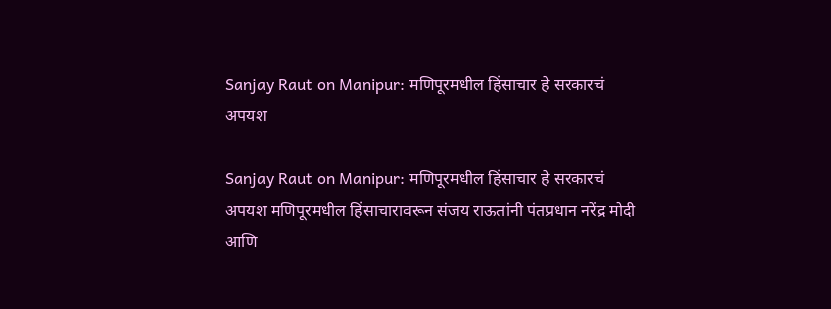Sanjay Raut on Manipur: मणिपूरमधील हिंसाचार हे सरकारचं अपयश

Sanjay Raut on Manipur: मणिपूरमधील हिंसाचार हे सरकारचं अपयश मणिपूरमधील हिंसाचारावरून संजय राऊतांनी पंतप्रधान नरेंद्र मोदी आणि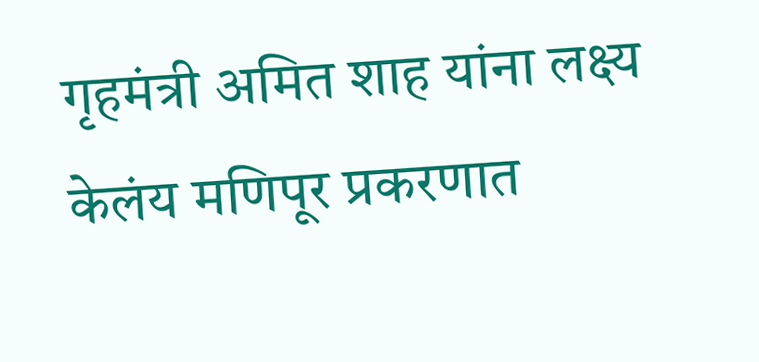गृहमंत्री अमित शाह यांना लक्ष्य केलंय मणिपूर प्रकरणात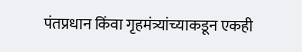पंतप्रधान किंवा गृहमंत्र्यांच्याकडून एकही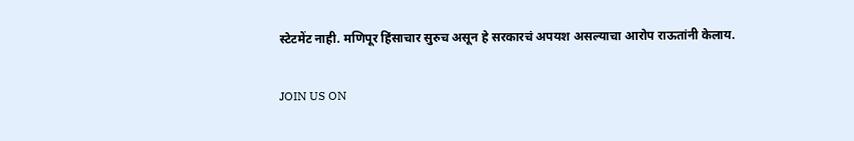स्टेटमेंट नाही. मणिपूर हिंसाचार सुरुच असून हे सरकारचं अपयश असल्याचा आरोप राऊतांनी केलाय.

JOIN US ON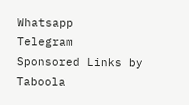Whatsapp
Telegram
Sponsored Links by Taboola